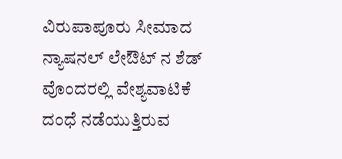ವಿರುಪಾಪೂರು ಸೀಮಾದ ನ್ಯಾಷನಲ್ ಲೇಔಟ್ ನ ಶೆಡ್ ವೊಂದರಲ್ಲಿ ವೇಶ್ಯವಾಟಿಕೆ ದಂಧೆ ನಡೆಯುತ್ತಿರುವ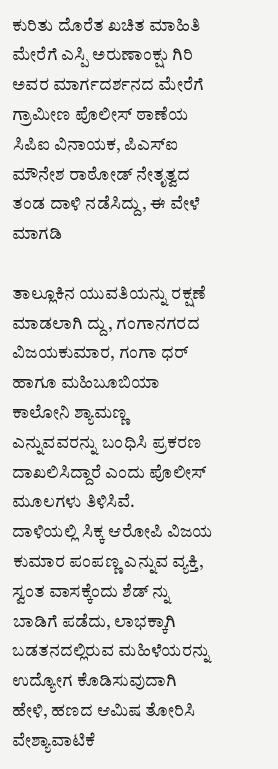ಕುರಿತು ದೊರೆತ ಖಚಿತ ಮಾಹಿತಿ ಮೇರೆಗೆ ಎಸ್ಪಿ ಅರುಣಾಂಕ್ಷು ಗಿರಿ ಅವರ ಮಾರ್ಗದರ್ಶನದ ಮೇರೆಗೆ ಗ್ರಾಮೀಣ ಪೊಲೀಸ್ ಠಾಣೆಯ ಸಿಪಿಐ ವಿನಾಯಕ, ಪಿಎಸ್ಐ ಮೌನೇಶ ರಾಠೋಡ್ ನೇತೃತ್ವದ ತಂಡ ದಾಳಿ ನಡೆಸಿದ್ದು, ಈ ವೇಳೆ ಮಾಗಡಿ

ತಾಲ್ಲೂಕಿನ ಯುವತಿಯನ್ನು ರಕ್ಷಣೆ ಮಾಡಲಾಗಿ ದ್ದು, ಗಂಗಾನಗರದ ವಿಜಯಕುಮಾರ, ಗಂಗಾ ಧರ್ ಹಾಗೂ ಮಹಿಬೂಬಿಯಾ ಕಾಲೋನಿ ಶ್ಯಾಮಣ್ಣ ಎನ್ನುವವರನ್ನು ಬಂಧಿಸಿ ಪ್ರಕರಣ ದಾಖಲಿಸಿದ್ದಾರೆ ಎಂದು ಪೊಲೀಸ್ ಮೂಲಗಳು ತಿಳಿಸಿವೆ.
ದಾಳಿಯಲ್ಲಿ ಸಿಕ್ಕ ಆರೋಪಿ ವಿಜಯ ಕುಮಾರ ಪಂಪಣ್ಣ ಎನ್ನುವ ವ್ಯಕ್ತಿ, ಸ್ವಂತ ವಾಸಕ್ಕೆಂದು ಶೆಡ್ ನ್ನು ಬಾಡಿಗೆ ಪಡೆದು, ಲಾಭಕ್ಕಾಗಿ ಬಡತನದಲ್ಲಿರುವ ಮಹಿಳೆಯರನ್ನು ಉದ್ಯೋಗ ಕೊಡಿಸುವುದಾಗಿ ಹೇಳಿ, ಹಣದ ಆಮಿಷ ತೋರಿಸಿ ವೇಶ್ಯಾವಾಟಿಕೆ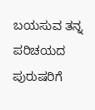ಬಯಸುವ ತನ್ನ ಪರಿಚಯದ ಪುರುಷರಿಗೆ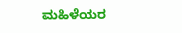ಮಹಿಳೆಯರ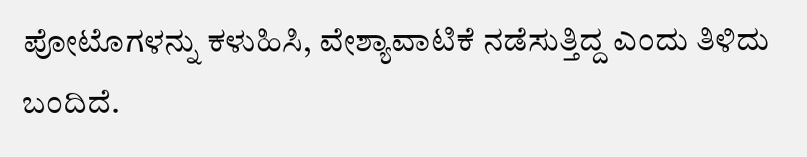ಪೋಟೊಗಳನ್ನು ಕಳುಹಿಸಿ, ವೇಶ್ಯಾವಾಟಿಕೆ ನಡೆಸುತ್ತಿದ್ದ ಎಂದು ತಿಳಿದು ಬಂದಿದೆ.